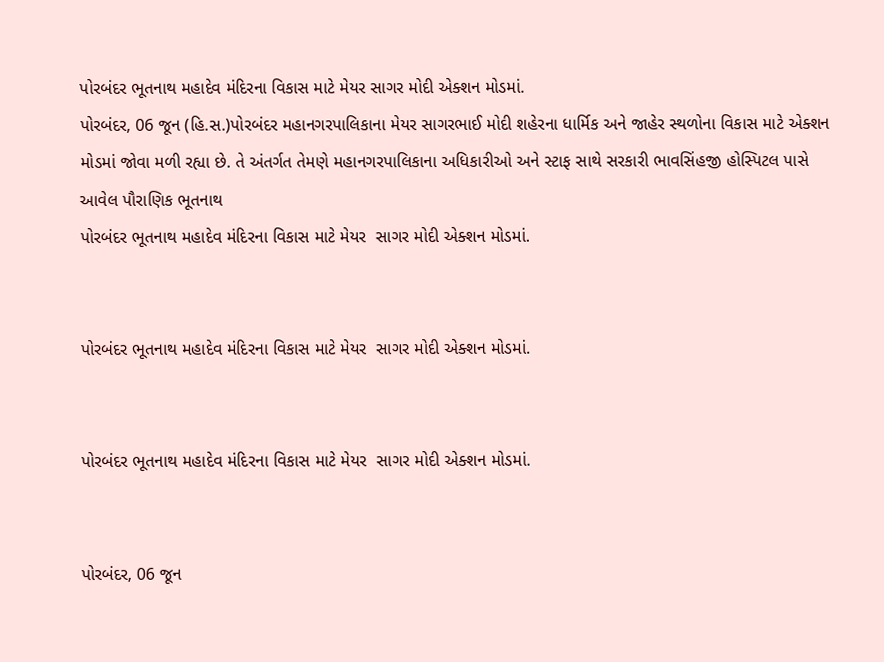પોરબંદર ભૂતનાથ મહાદેવ મંદિરના વિકાસ માટે મેયર સાગર મોદી એક્શન મોડમાં.
પોરબંદર, 06 જૂન (હિ.સ.)પોરબંદર મહાનગરપાલિકાના મેયર સાગરભાઈ મોદી શહેરના ધાર્મિક અને જાહેર સ્થળોના વિકાસ માટે એક્શન મોડમાં જોવા મળી રહ્યા છે. તે અંતર્ગત તેમણે મહાનગરપાલિકાના અધિકારીઓ અને સ્ટાફ સાથે સરકારી ભાવસિંહજી હોસ્પિટલ પાસે આવેલ પૌરાણિક ભૂતનાથ
પોરબંદર ભૂતનાથ મહાદેવ મંદિરના વિકાસ માટે મેયર  સાગર મોદી એક્શન મોડમાં.


પોરબંદર ભૂતનાથ મહાદેવ મંદિરના વિકાસ માટે મેયર  સાગર મોદી એક્શન મોડમાં.


પોરબંદર ભૂતનાથ મહાદેવ મંદિરના વિકાસ માટે મેયર  સાગર મોદી એક્શન મોડમાં.


પોરબંદર, 06 જૂન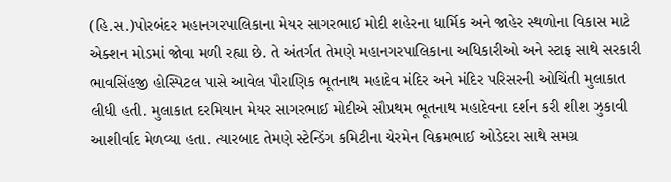(હિ.સ.)પોરબંદર મહાનગરપાલિકાના મેયર સાગરભાઈ મોદી શહેરના ધાર્મિક અને જાહેર સ્થળોના વિકાસ માટે એક્શન મોડમાં જોવા મળી રહ્યા છે. તે અંતર્ગત તેમણે મહાનગરપાલિકાના અધિકારીઓ અને સ્ટાફ સાથે સરકારી ભાવસિંહજી હોસ્પિટલ પાસે આવેલ પૌરાણિક ભૂતનાથ મહાદેવ મંદિર અને મંદિર પરિસરની ઓચિંતી મુલાકાત લીધી હતી. મુલાકાત દરમિયાન મેયર સાગરભાઈ મોદીએ સૌપ્રથમ ભૂતનાથ મહાદેવના દર્શન કરી શીશ ઝુકાવી આશીર્વાદ મેળવ્યા હતા. ત્યારબાદ તેમણે સ્ટેન્ડિંગ કમિટીના ચેરમેન વિક્રમભાઈ ઓડેદરા સાથે સમગ્ર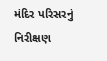મંદિર પરિસરનું નિરીક્ષણ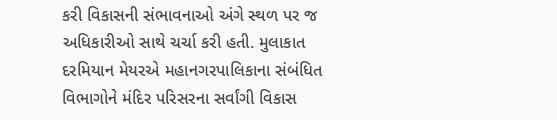કરી વિકાસની સંભાવનાઓ અંગે સ્થળ પર જ અધિકારીઓ સાથે ચર્ચા કરી હતી. મુલાકાત દરમિયાન મેયરએ મહાનગરપાલિકાના સંબંધિત વિભાગોને મંદિર પરિસરના સર્વાંગી વિકાસ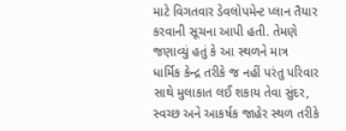માટે વિગતવાર ડેવલોપમેન્ટ પ્લાન તૈયાર કરવાની સૂચના આપી હતી. તેમણે જણાવ્યું હતું કે આ સ્થળને માત્ર ધાર્મિક કેન્દ્ર તરીકે જ નહીં પરંતુ પરિવાર સાથે મુલાકાત લઈ શકાય તેવા સુંદર, સ્વચ્છ અને આકર્ષક જાહેર સ્થળ તરીકે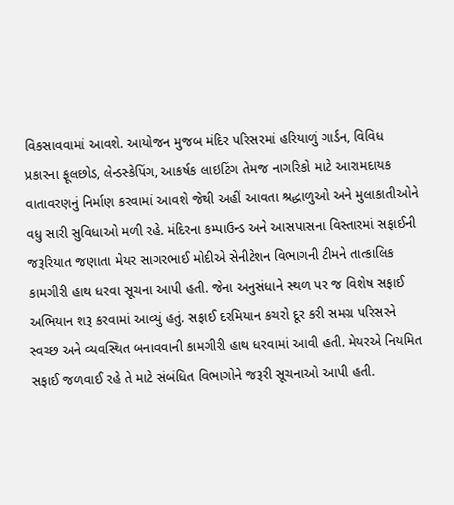વિકસાવવામાં આવશે. આયોજન મુજબ મંદિર પરિસરમાં હરિયાળું ગાર્ડન, વિવિધ પ્રકારના ફૂલછોડ, લેન્ડસ્કેપિંગ, આકર્ષક લાઇટિંગ તેમજ નાગરિકો માટે આરામદાયક વાતાવરણનું નિર્માણ કરવામાં આવશે જેથી અહીં આવતા શ્રદ્ધાળુઓ અને મુલાકાતીઓને વધુ સારી સુવિધાઓ મળી રહે. મંદિરના કમ્પાઉન્ડ અને આસપાસના વિસ્તારમાં સફાઈની જરૂરિયાત જણાતા મેયર સાગરભાઈ મોદીએ સેનીટેશન વિભાગની ટીમને તાત્કાલિક કામગીરી હાથ ધરવા સૂચના આપી હતી. જેના અનુસંધાને સ્થળ પર જ વિશેષ સફાઈ અભિયાન શરૂ કરવામાં આવ્યું હતું. સફાઈ દરમિયાન કચરો દૂર કરી સમગ્ર પરિસરને સ્વચ્છ અને વ્યવસ્થિત બનાવવાની કામગીરી હાથ ધરવામાં આવી હતી. મેયરએ નિયમિત સફાઈ જળવાઈ રહે તે માટે સંબંધિત વિભાગોને જરૂરી સૂચનાઓ આપી હતી.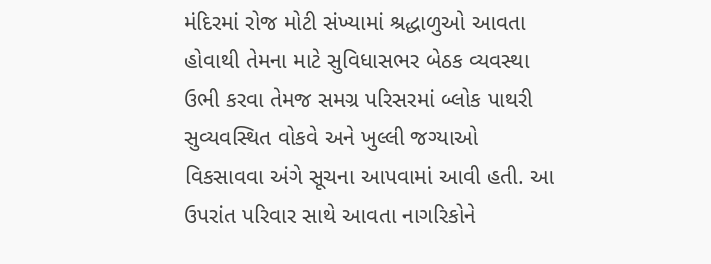મંદિરમાં રોજ મોટી સંખ્યામાં શ્રદ્ધાળુઓ આવતા હોવાથી તેમના માટે સુવિધાસભર બેઠક વ્યવસ્થા ઉભી કરવા તેમજ સમગ્ર પરિસરમાં બ્લોક પાથરી સુવ્યવસ્થિત વોકવે અને ખુલ્લી જગ્યાઓ વિકસાવવા અંગે સૂચના આપવામાં આવી હતી. આ ઉપરાંત પરિવાર સાથે આવતા નાગરિકોને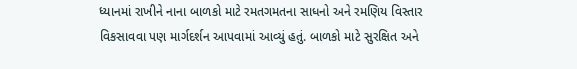ધ્યાનમાં રાખીને નાના બાળકો માટે રમતગમતના સાધનો અને રમણિય વિસ્તાર વિકસાવવા પણ માર્ગદર્શન આપવામાં આવ્યું હતું. બાળકો માટે સુરક્ષિત અને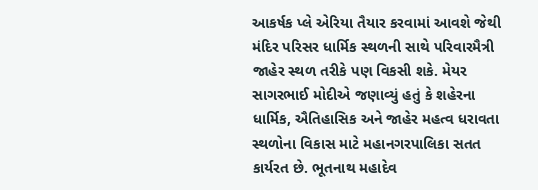આકર્ષક પ્લે એરિયા તૈયાર કરવામાં આવશે જેથી મંદિર પરિસર ધાર્મિક સ્થળની સાથે પરિવારમૈત્રી જાહેર સ્થળ તરીકે પણ વિકસી શકે. મેયર સાગરભાઈ મોદીએ જણાવ્યું હતું કે શહેરના ધાર્મિક, ઐતિહાસિક અને જાહેર મહત્વ ધરાવતા સ્થળોના વિકાસ માટે મહાનગરપાલિકા સતત કાર્યરત છે. ભૂતનાથ મહાદેવ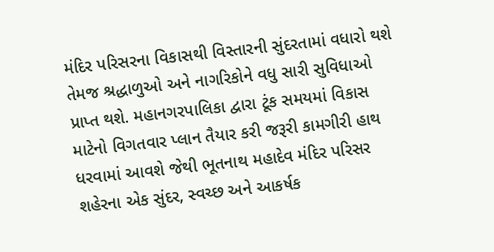મંદિર પરિસરના વિકાસથી વિસ્તારની સુંદરતામાં વધારો થશે તેમજ શ્રદ્ધાળુઓ અને નાગરિકોને વધુ સારી સુવિધાઓ પ્રાપ્ત થશે. મહાનગરપાલિકા દ્વારા ટૂંક સમયમાં વિકાસ માટેનો વિગતવાર પ્લાન તૈયાર કરી જરૂરી કામગીરી હાથ ધરવામાં આવશે જેથી ભૂતનાથ મહાદેવ મંદિર પરિસર શહેરના એક સુંદર, સ્વચ્છ અને આકર્ષક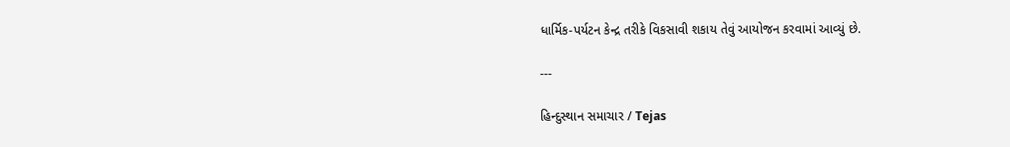ધાર્મિક-પર્યટન કેન્દ્ર તરીકે વિકસાવી શકાય તેવું આયોજન કરવામાં આવ્યું છે.

---

હિન્દુસ્થાન સમાચાર / Tejas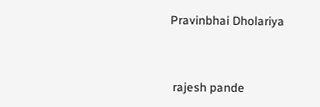Pravinbhai Dholariya


 rajesh pande